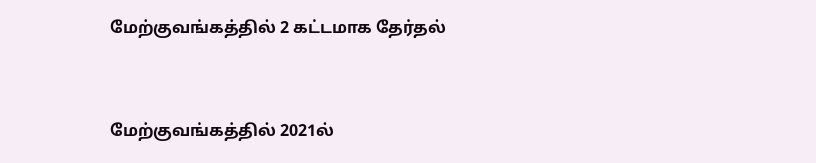மேற்குவங்கத்தில் 2 கட்டமாக தேர்தல்



மேற்குவங்கத்தில் 2021ல்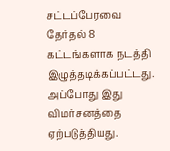சட்டப்பேரவை தேர்தல் 8 கட்டங்களாக நடத்தி இழுத்தடிக்கப்பட்டது. அப்போது இது விமர்சனத்தை ஏற்படுத்தியது.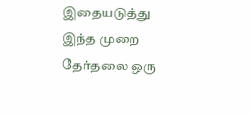இதையடுத்து இந்த முறை தேர்தலை ஒரு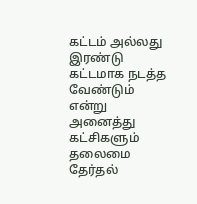கட்டம் அல்லது இரண்டு கட்டமாக நடத்த வேண்டும் என்று அனைத்து கட்சிகளும் தலைமை தேர்தல்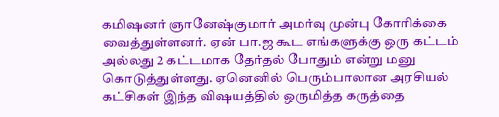கமிஷனர் ஞானேஷ்குமார் அமர்வு முன்பு கோரிக்கை வைத்துள்ளனர். ஏன் பா.ஜ கூட எங்களுக்கு ஒரு கட்டம் அல்லது 2 கட்டமாக தேர்தல் போதும் என்று மனு கொடுத்துள்ளது. ஏனெனில் பெரும்பாலான அரசியல் கட்சிகள் இந்த விஷயத்தில் ஒருமித்த கருத்தை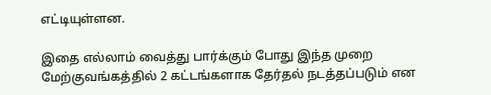எட்டியுள்ளன.

இதை எல்லாம் வைத்து பார்க்கும் போது இந்த முறை மேற்குவங்கத்தில் 2 கட்டங்களாக தேர்தல் நடத்தப்படும் என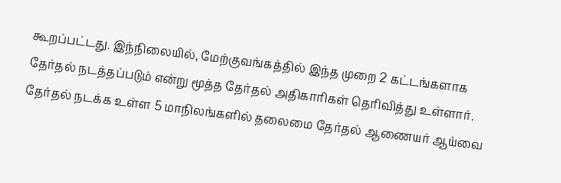கூறப்பட்டது. இந்நிலையில், மேற்குவங்கத்தில் இந்த முறை 2 கட்டங்களாக தேர்தல் நடத்தப்படும் என்று மூத்த தேர்தல் அதிகாரிகள் தெரிவித்து உள்ளார். தேர்தல் நடக்க உள்ள 5 மாநிலங்களில் தலைமை தேர்தல் ஆணையர் ஆய்வை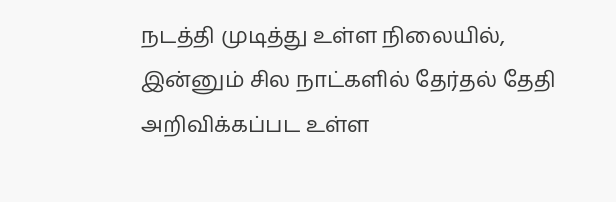நடத்தி முடித்து உள்ள நிலையில், இன்னும் சில நாட்களில் தேர்தல் தேதி அறிவிக்கப்பட உள்ள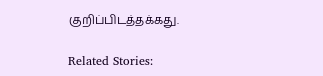குறிப்பிடத்தக்கது.

Related Stories: